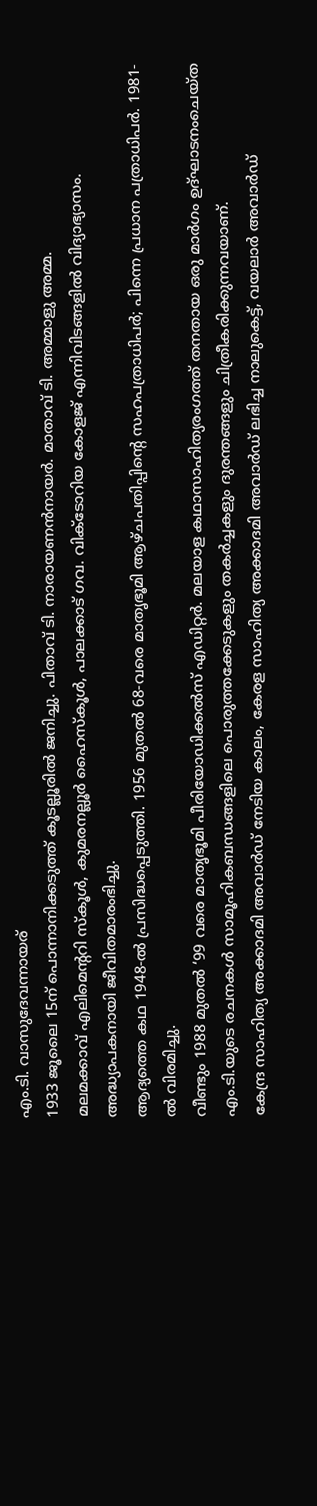എം.ടി. വാസുദേവന്നായര്
1933 ജൂലൈ 15ന് പൊന്നാനിക്കടുത്ത് കൂടല്ലൂരിൽ ജനിച്ചു. പിതാവ് ടി. നാരായണൻനായർ. മാതാവ് ടി. അമ്മാളു അമ്മ.
മലമക്കാവ് എലിമെന്ററി സ്കൂൾ, കുമരനല്ലൂർ ഹൈസ്കൂൾ, പാലക്കാട് ഗവ. വിക്ടോറിയ കോളജ് എന്നിവിടങ്ങളിൽ വിദ്യാഭ്യാസം.
അദ്ധ്യാപകനായി ജീവിതമാരംഭിച്ചു.
ആദ്യത്തെ കഥ 1948-ൽ പ്രസിദ്ധപ്പെടുത്തി. 1956 മുതൽ 68-വരെ മാതൃഭൂമി ആഴ്ചപതിപ്പിന്റെ സഹപത്രാധിപർ; പിന്നെ പ്രധാന പത്രാധിപർ. 1981-ൽ വിരമിച്ചു.
വീണ്ടും 1988 മുതൽ ‘99 വരെ മാതൃഭൂമി പീരിയോഡിക്കൽസ് എഡിറ്റർ. മലയാള കഥാസാഹിത്യരംഗത്ത് തനതായ ഒരു മാർഗം ഉദ്ഘാടനംചെയ്ത എം.ടി.യുടെ രചനകൾ സാമൂഹികബന്ധങ്ങളിലെ പൊരുത്തക്കേടുകളും തകർച്ചകളും ദുരന്തങ്ങളും ചിത്രീകരിക്കുന്നവയാണ്.
കേന്ദ്ര സാഹിത്യ അക്കാദമി അവാർഡ് നേടിയ കാലം, കേരള സാഹിത്യ അക്കാദമി അവാർഡ് ലഭിച്ച നാലുകെട്ട്, വയലാർ അവാർഡ്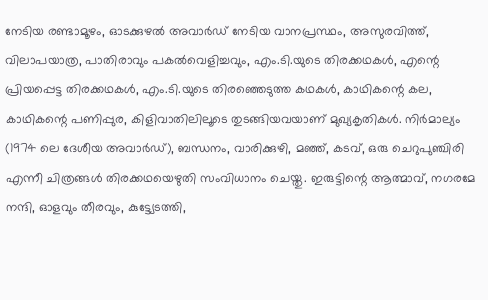നേടിയ രണ്ടാമൂഴം, ഓടക്കുഴൽ അവാർഡ് നേടിയ വാനപ്രസ്ഥം, അസുരവിത്ത്, വിലാപയാത്ര, പാതിരാവും പകൽവെളിച്ചവും, എം.ടി.യുടെ തിരക്കഥകൾ, എന്റെ പ്രിയപ്പെട്ട തിരക്കഥകൾ, എം.ടി.യുടെ തിരഞ്ഞെടുത്ത കഥകൾ, കാഥികന്റെ കല, കാഥികന്റെ പണിപ്പുര, കിളിവാതിലിലൂടെ തുടങ്ങിയവയാണ് മുഖ്യകൃതികൾ. നിർമാല്യം (1974 ലെ ദേശീയ അവാർഡ്), ബന്ധനം, വാരിക്കുഴി, മഞ്ഞ്, കടവ്, ഒരു ചെറുപുഞ്ചിരി എന്നീ ചിത്രങ്ങൾ തിരക്കഥയെഴുതി സംവിധാനം ചെയ്തു. ഇരുട്ടിന്റെ ആത്മാവ്, നഗരമേ നന്ദി, ഓളവും തീരവും, കുട്ട്യേടത്തി,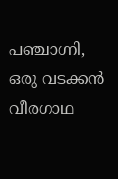പഞ്ചാഗ്നി, ഒരു വടക്കൻ വീരഗാഥ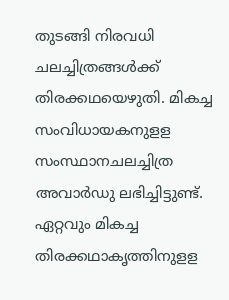തുടങ്ങി നിരവധി ചലച്ചിത്രങ്ങൾക്ക് തിരക്കഥയെഴുതി. മികച്ച സംവിധായകനുളള സംസ്ഥാനചലച്ചിത്ര അവാർഡു ലഭിച്ചിട്ടുണ്ട്. ഏറ്റവും മികച്ച തിരക്കഥാകൃത്തിനുളള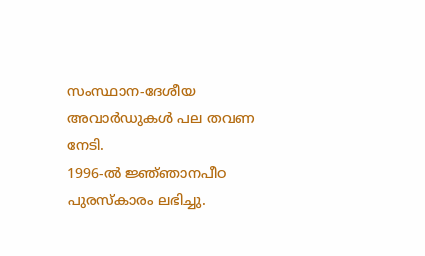സംസ്ഥാന-ദേശീയ അവാർഡുകൾ പല തവണ നേടി.
1996-ൽ ജ്ഞ്ഞാനപീഠ പുരസ്കാരം ലഭിച്ചു.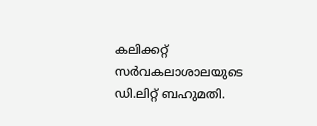കലിക്കറ്റ് സർവകലാശാലയുടെ ഡി.ലിറ്റ് ബഹുമതി.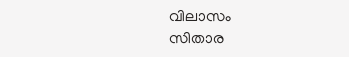വിലാസം
സിതാര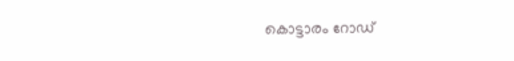കൊട്ടാരം റോഡ്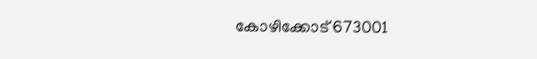കോഴിക്കോട് 673001